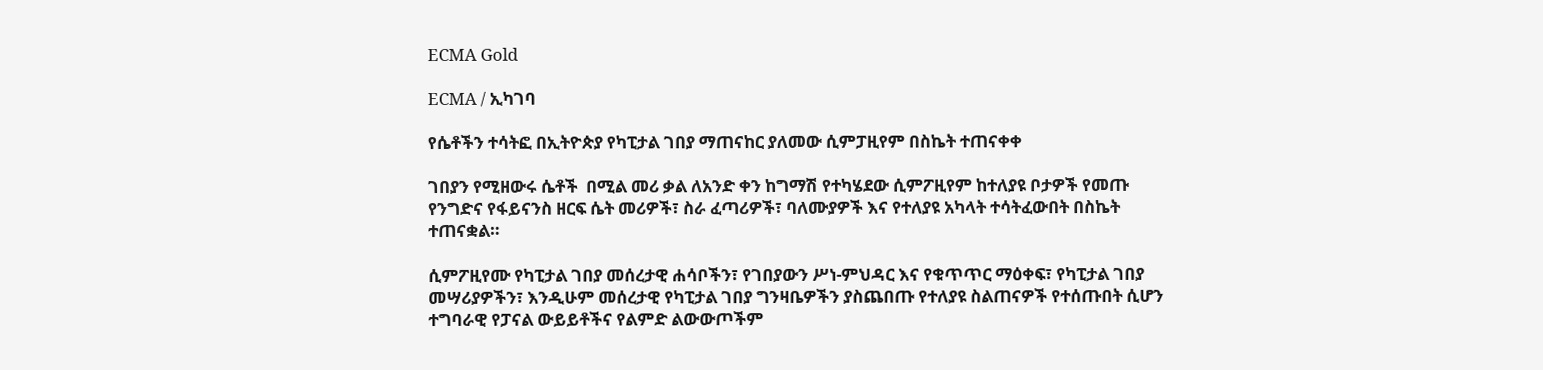ECMA Gold

ECMA / ኢካገባ

የሴቶችን ተሳትፎ በኢትዮጵያ የካፒታል ገበያ ማጠናከር ያለመው ሲምፓዚየም በስኬት ተጠናቀቀ

ገበያን የሚዘውሩ ሴቶች  በሚል መሪ ቃል ለአንድ ቀን ከግማሽ የተካሄደው ሲምፖዚየም ከተለያዩ ቦታዎች የመጡ የንግድና የፋይናንስ ዘርፍ ሴት መሪዎች፣ ስራ ፈጣሪዎች፣ ባለሙያዎች እና የተለያዩ አካላት ተሳትፈውበት በስኬት  ተጠናቋል።

ሲምፖዚየሙ የካፒታል ገበያ መሰረታዊ ሐሳቦችን፣ የገበያውን ሥነ-ምህዳር እና የቁጥጥር ማዕቀፍ፣ የካፒታል ገበያ መሣሪያዎችን፣ እንዲሁም መሰረታዊ የካፒታል ገበያ ግንዛቤዎችን ያስጨበጡ የተለያዩ ስልጠናዎች የተሰጡበት ሲሆን ተግባራዊ የፓናል ውይይቶችና የልምድ ልውውጦችም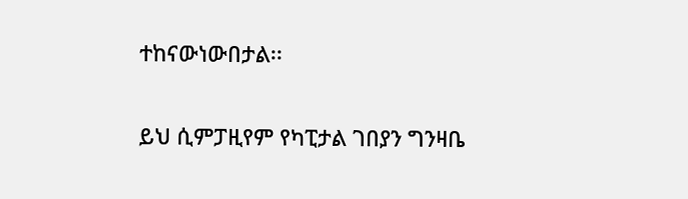ተከናውነውበታል፡፡

ይህ ሲምፓዚየም የካፒታል ገበያን ግንዛቤ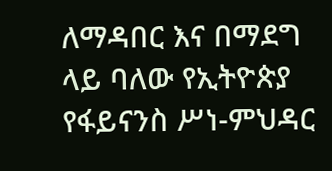ለማዳበር እና በማደግ ላይ ባለው የኢትዮጵያ የፋይናንስ ሥነ-ምህዳር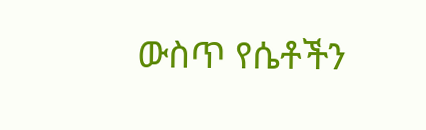ውስጥ የሴቶችን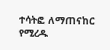ተሳትፎ ለማጠናከር የሚረዱ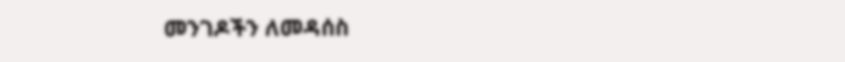መንገዶችን ለመዳሰስ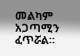መልካም አጋጣሚን ፈጥሯል።